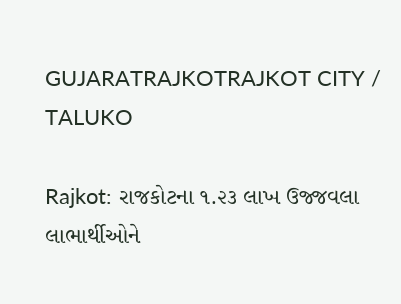GUJARATRAJKOTRAJKOT CITY / TALUKO

Rajkot: રાજકોટના ૧.૨૩ લાખ ઉજ્જવલા લાભાર્થીઓને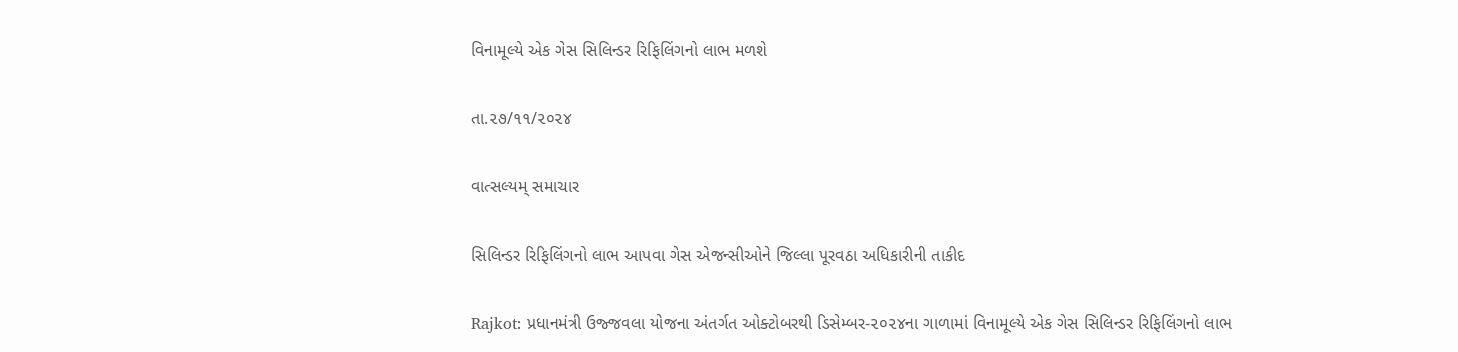વિનામૂલ્યે એક ગેસ સિલિન્ડર રિફિલિંગનો લાભ મળશે

તા.૨૭/૧૧/૨૦૨૪

વાત્સલ્યમ્ સમાચાર

સિલિન્ડર રિફિલિંગનો લાભ આપવા ગેસ એજન્સીઓને જિલ્લા પૂરવઠા અધિકારીની તાકીદ

Rajkot: પ્રધાનમંત્રી ઉજ્જવલા યોજના અંતર્ગત ઓક્ટોબરથી ડિસેમ્બર-૨૦૨૪ના ગાળામાં વિનામૂલ્યે એક ગેસ સિલિન્ડર રિફિલિંગનો લાભ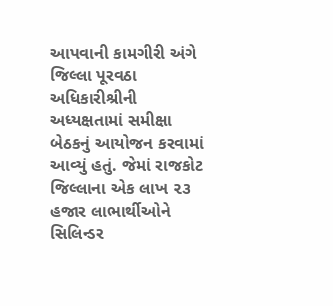આપવાની કામગીરી અંગે જિલ્લા પૂરવઠા અધિકારીશ્રીની અધ્યક્ષતામાં સમીક્ષા બેઠકનું આયોજન કરવામાં આવ્યું હતું. જેમાં રાજકોટ જિલ્લાના એક લાખ ૨૩ હજાર લાભાર્થીઓને સિલિન્ડર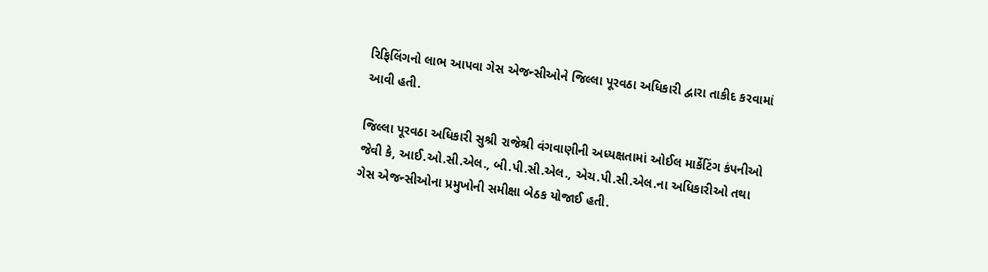રિફિલિંગનો લાભ આપવા ગેસ એજન્સીઓને જિલ્લા પૂરવઠા અધિકારી દ્વારા તાકીદ કરવામાં આવી હતી.

જિલ્લા પૂરવઠા અધિકારી સુશ્રી રાજેશ્રી વંગવાણીની અધ્યક્ષતામાં ઓઈલ માર્કેટિંગ કંપનીઓ જેવી કે, આઈ.ઓ.સી.એલ., બી.પી.સી.એલ., એચ.પી.સી.એલ.ના અધિકારીઓ તથા ગેસ એજન્સીઓના પ્રમુખોની સમીક્ષા બેઠક યોજાઈ હતી.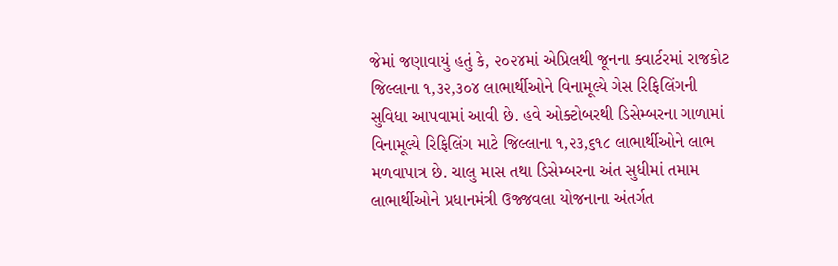જેમાં જણાવાયું હતું કે, ૨૦૨૪માં એપ્રિલથી જૂનના ક્વાર્ટરમાં રાજકોટ જિલ્લાના ૧,૩૨,૩૦૪ લાભાર્થીઓને વિનામૂલ્યે ગેસ રિફિલિંગની સુવિધા આપવામાં આવી છે. હવે ઓક્ટોબરથી ડિસેમ્બરના ગાળામાં વિનામૂલ્યે રિફિલિંગ માટે જિલ્લાના ૧,૨૩,૬૧૮ લાભાર્થીઓને લાભ મળવાપાત્ર છે. ચાલુ માસ તથા ડિસેમ્બરના અંત સુધીમાં તમામ લાભાર્થીઓને પ્રધાનમંત્રી ઉજ્જવલા યોજનાના અંતર્ગત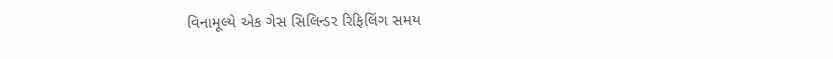વિનામૂલ્યે એક ગેસ સિલિન્ડર રિફિલિંગ સમય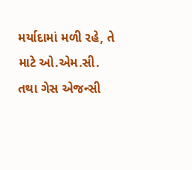મર્યાદામાં મળી રહે, તે માટે ઓ.એમ.સી. તથા ગેસ એજન્સી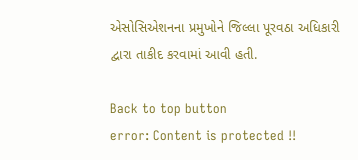એસોસિએશનના પ્રમુખોને જિલ્લા પૂરવઠા અધિકારી દ્વારા તાકીદ કરવામાં આવી હતી.

Back to top button
error: Content is protected !!